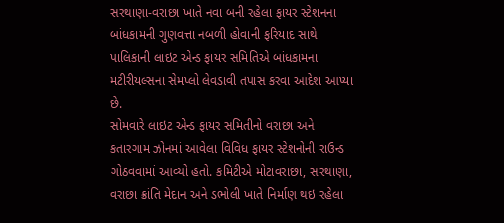સરથાણા-વરાછા ખાતે નવા બની રહેલા ફાયર સ્ટેશનના બાંધકામની ગુણવત્તા નબળી હોવાની ફરિયાદ સાથે પાલિકાની લાઇટ એન્ડ ફાયર સમિતિએ બાંધકામના મટીરીયલ્સના સેમપ્લો લેવડાવી તપાસ કરવા આદેશ આપ્યા છે.
સોમવારે લાઇટ એન્ડ ફાયર સમિતીનો વરાછા અને કતારગામ ઝોનમાં આવેલા વિવિધ ફાયર સ્ટેશનોની રાઉન્ડ ગોઠવવામાં આવ્યો હતો. કમિટીએ મોટાવરાછા, સરથાણા, વરાછા ક્રાંતિ મેદાન અને ડભોલી ખાતે નિર્માણ થઇ રહેલા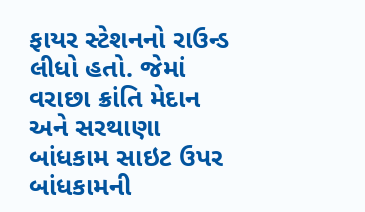ફાયર સ્ટેશનનો રાઉન્ડ લીધો હતો. જેમાં વરાછા ક્રાંતિ મેદાન અને સરથાણા બાંધકામ સાઇટ ઉપર બાંધકામની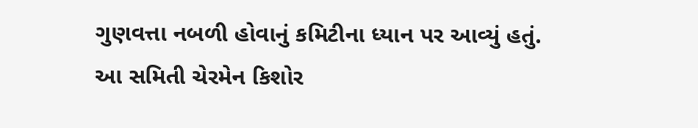ગુણવત્તા નબળી હોવાનું કમિટીના ધ્યાન પર આવ્યું હતું.
આ સમિતી ચેરમેન કિશોર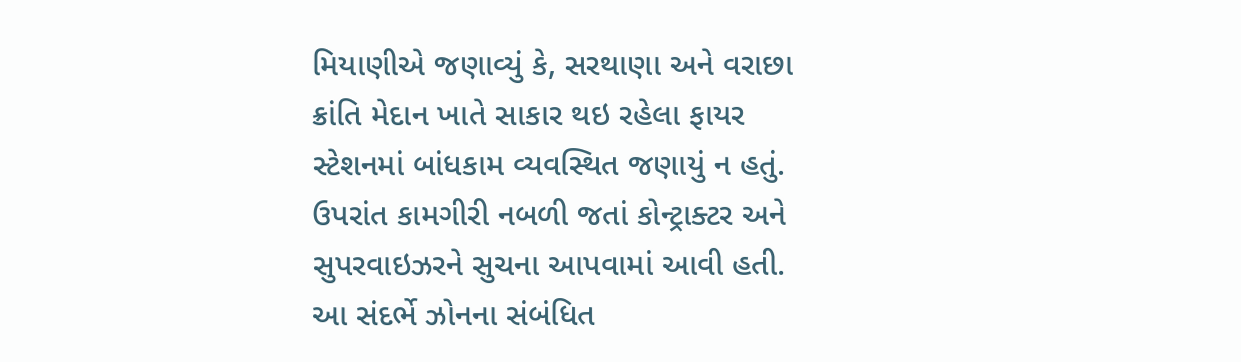મિયાણીએ જણાવ્યું કે, સરથાણા અને વરાછા ક્રાંતિ મેદાન ખાતે સાકાર થઇ રહેલા ફાયર સ્ટેશનમાં બાંધકામ વ્યવસ્થિત જણાયું ન હતું. ઉપરાંત કામગીરી નબળી જતાં કોન્ટ્રાક્ટર અને સુપરવાઇઝરને સુચના આપવામાં આવી હતી. આ સંદર્ભે ઝોનના સંબંધિત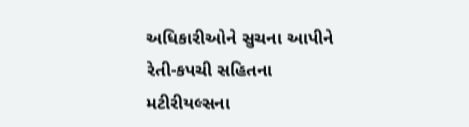અધિકારીઓને સુચના આપીને રેતી-કપચી સહિતના મટીરીયલ્સના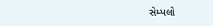સેમ્પલો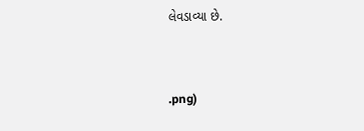લેવડાવ્યા છે.


.png)